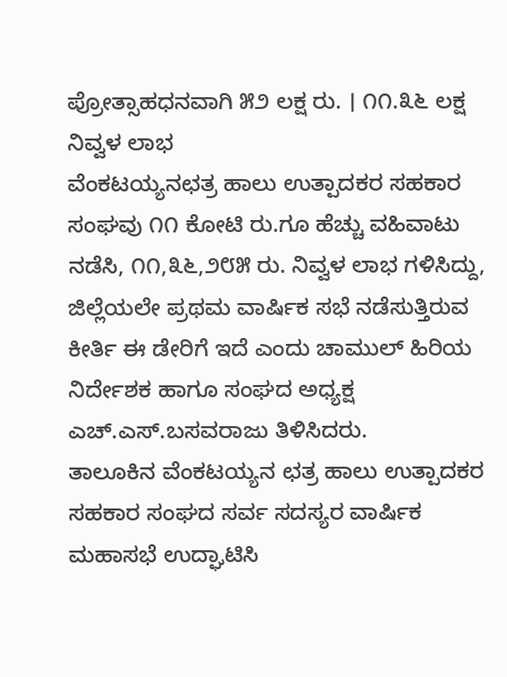ಪ್ರೋತ್ಸಾಹಧನವಾಗಿ ೫೨ ಲಕ್ಷ ರು. । ೧೧.೩೬ ಲಕ್ಷ ನಿವ್ವಳ ಲಾಭ
ವೆಂಕಟಯ್ಯನಛತ್ರ ಹಾಲು ಉತ್ಪಾದಕರ ಸಹಕಾರ ಸಂಘವು ೧೧ ಕೋಟಿ ರು.ಗೂ ಹೆಚ್ಚು ವಹಿವಾಟು ನಡೆಸಿ, ೧೧,೩೬,೨೮೫ ರು. ನಿವ್ವಳ ಲಾಭ ಗಳಿಸಿದ್ದು, ಜಿಲ್ಲೆಯಲೇ ಪ್ರಥಮ ವಾರ್ಷಿಕ ಸಭೆ ನಡೆಸುತ್ತಿರುವ ಕೀರ್ತಿ ಈ ಡೇರಿಗೆ ಇದೆ ಎಂದು ಚಾಮುಲ್ ಹಿರಿಯ ನಿರ್ದೇಶಕ ಹಾಗೂ ಸಂಘದ ಅಧ್ಯಕ್ಷ ಎಚ್.ಎಸ್.ಬಸವರಾಜು ತಿಳಿಸಿದರು.
ತಾಲೂಕಿನ ವೆಂಕಟಯ್ಯನ ಛತ್ರ ಹಾಲು ಉತ್ಪಾದಕರ ಸಹಕಾರ ಸಂಘದ ಸರ್ವ ಸದಸ್ಯರ ವಾರ್ಷಿಕ ಮಹಾಸಭೆ ಉದ್ಘಾಟಿಸಿ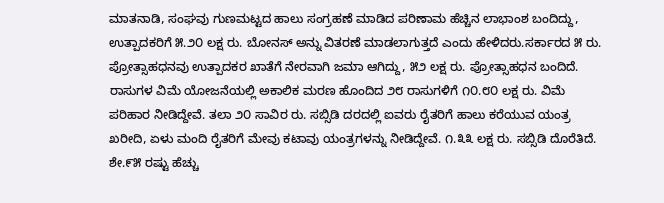ಮಾತನಾಡಿ, ಸಂಘವು ಗುಣಮಟ್ಟದ ಹಾಲು ಸಂಗ್ರಹಣೆ ಮಾಡಿದ ಪರಿಣಾಮ ಹೆಚ್ಚಿನ ಲಾಭಾಂಶ ಬಂದಿದ್ದು, ಉತ್ಪಾದಕರಿಗೆ ೫.೨೦ ಲಕ್ಷ ರು. ಬೋನಸ್ ಅನ್ನು ವಿತರಣೆ ಮಾಡಲಾಗುತ್ತದೆ ಎಂದು ಹೇಳಿದರು.ಸರ್ಕಾರದ ೫ ರು. ಪ್ರೋತ್ಸಾಹಧನವು ಉತ್ಪಾದಕರ ಖಾತೆಗೆ ನೇರವಾಗಿ ಜಮಾ ಆಗಿದ್ದು, ೫೨ ಲಕ್ಷ ರು. ಪ್ರೋತ್ಸಾಹಧನ ಬಂದಿದೆ. ರಾಸುಗಳ ವಿಮೆ ಯೋಜನೆಯಲ್ಲಿ ಅಕಾಲಿಕ ಮರಣ ಹೊಂದಿದ ೨೮ ರಾಸುಗಳಿಗೆ ೧೦.೮೦ ಲಕ್ಷ ರು. ವಿಮೆ ಪರಿಹಾರ ನೀಡಿದ್ದೇವೆ. ತಲಾ ೨೦ ಸಾವಿರ ರು. ಸಬ್ಸಿಡಿ ದರದಲ್ಲಿ ಐವರು ರೈತರಿಗೆ ಹಾಲು ಕರೆಯುವ ಯಂತ್ರ ಖರೀದಿ, ಏಳು ಮಂದಿ ರೈತರಿಗೆ ಮೇವು ಕಟಾವು ಯಂತ್ರಗಳನ್ನು ನೀಡಿದ್ದೇವೆ. ೧.೩೩ ಲಕ್ಷ ರು. ಸಬ್ಸಿಡಿ ದೊರೆತಿದೆ. ಶೇ.೯೫ ರಷ್ಟು ಹೆಚ್ಚು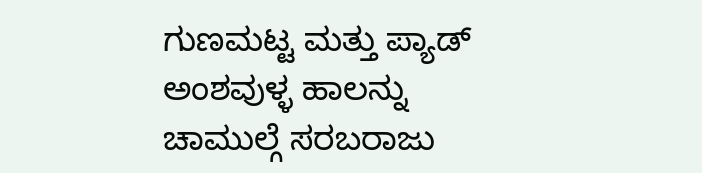ಗುಣಮಟ್ಟ ಮತ್ತು ಪ್ಯಾಡ್ ಅಂಶವುಳ್ಳ ಹಾಲನ್ನು ಚಾಮುಲ್ಗೆ ಸರಬರಾಜು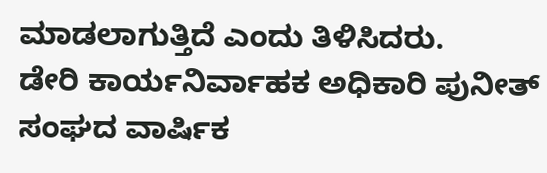ಮಾಡಲಾಗುತ್ತಿದೆ ಎಂದು ತಿಳಿಸಿದರು.
ಡೇರಿ ಕಾರ್ಯನಿರ್ವಾಹಕ ಅಧಿಕಾರಿ ಪುನೀತ್ ಸಂಘದ ವಾರ್ಷಿಕ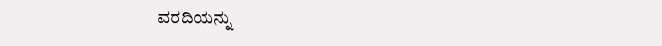ವರದಿಯನ್ನು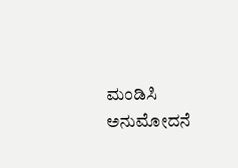ಮಂಡಿಸಿ ಅನುಮೋದನೆ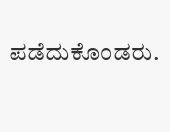ಪಡೆದುಕೊಂಡರು.